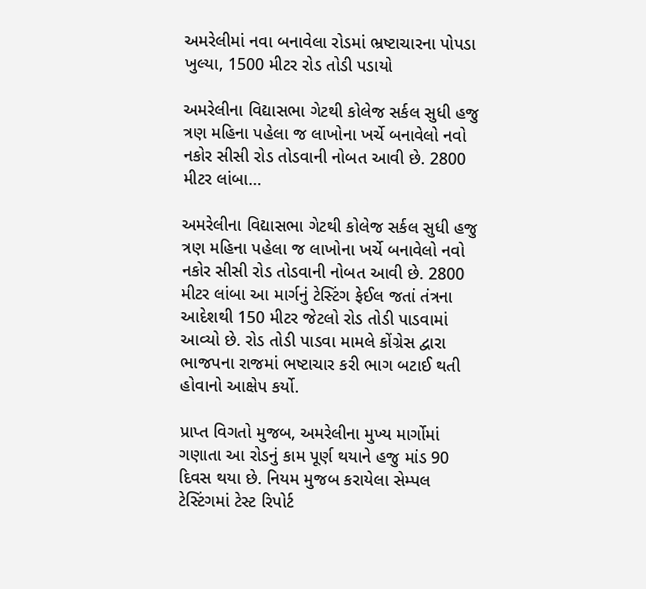અમરેલીમાં નવા બનાવેલા રોડમાં ભ્રષ્ટાચારના પોપડા ખુલ્યા, 1500 મીટર રોડ તોડી પડાયો

અમરેલીના વિદ્યાસભા ગેટથી કોલેજ સર્કલ સુધી હજુ ત્રણ મહિના પહેલા જ લાખોના ખર્ચે બનાવેલો નવો નકોર સીસી રોડ તોડવાની નોબત આવી છે. 2800 મીટર લાંબા…

અમરેલીના વિદ્યાસભા ગેટથી કોલેજ સર્કલ સુધી હજુ ત્રણ મહિના પહેલા જ લાખોના ખર્ચે બનાવેલો નવો નકોર સીસી રોડ તોડવાની નોબત આવી છે. 2800 મીટર લાંબા આ માર્ગનું ટેસ્ટિંગ ફેઈલ જતાં તંત્રના આદેશથી 150 મીટર જેટલો રોડ તોડી પાડવામાં આવ્યો છે. રોડ તોડી પાડવા મામલે કોંગ્રેસ દ્વારા ભાજપના રાજમાં ભષ્ટાચાર કરી ભાગ બટાઈ થતી હોવાનો આક્ષેપ કર્યો.

પ્રાપ્ત વિગતો મુજબ, અમરેલીના મુખ્ય માર્ગોમાં ગણાતા આ રોડનું કામ પૂર્ણ થયાને હજુ માંડ 90 દિવસ થયા છે. નિયમ મુજબ કરાયેલા સેમ્પલ ટેસ્ટિંગમાં ટેસ્ટ રિપોર્ટ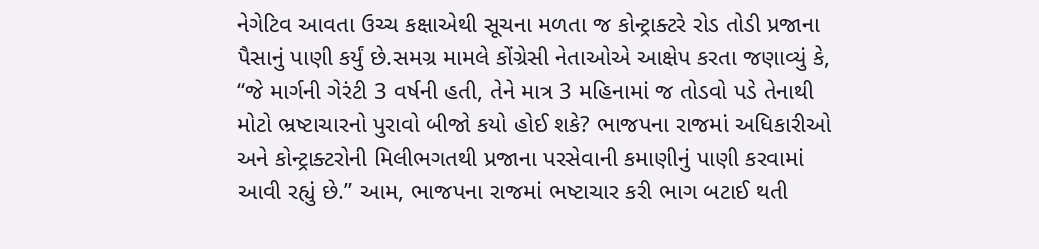નેગેટિવ આવતા ઉચ્ચ કક્ષાએથી સૂચના મળતા જ કોન્ટ્રાક્ટરે રોડ તોડી પ્રજાના પૈસાનું પાણી કર્યું છે.સમગ્ર મામલે કોંગ્રેસી નેતાઓએ આક્ષેપ કરતા જણાવ્યું કે, “જે માર્ગની ગેરંટી 3 વર્ષની હતી, તેને માત્ર 3 મહિનામાં જ તોડવો પડે તેનાથી મોટો ભ્રષ્ટાચારનો પુરાવો બીજો કયો હોઈ શકે? ભાજપના રાજમાં અધિકારીઓ અને કોન્ટ્રાક્ટરોની મિલીભગતથી પ્રજાના પરસેવાની કમાણીનું પાણી કરવામાં આવી રહ્યું છે.” આમ, ભાજપના રાજમાં ભષ્ટાચાર કરી ભાગ બટાઈ થતી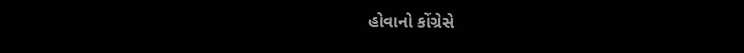હોવાનો કોંગ્રેસે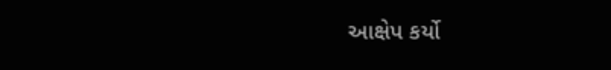આક્ષેપ કર્યો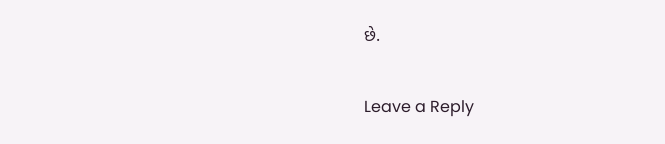છે.

Leave a Reply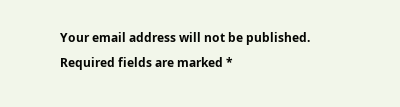Your email address will not be published. Required fields are marked *